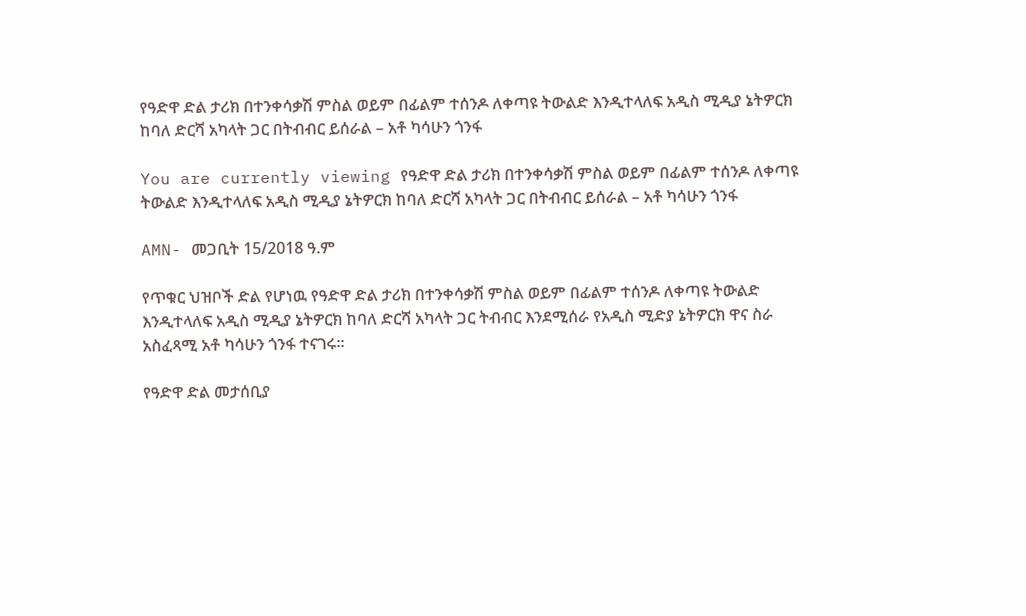የዓድዋ ድል ታሪክ በተንቀሳቃሽ ምስል ወይም በፊልም ተሰንዶ ለቀጣዩ ትውልድ እንዲተላለፍ አዲስ ሚዲያ ኔትዎርክ ከባለ ድርሻ አካላት ጋር በትብብር ይሰራል – አቶ ካሳሁን ጎንፋ

You are currently viewing የዓድዋ ድል ታሪክ በተንቀሳቃሽ ምስል ወይም በፊልም ተሰንዶ ለቀጣዩ ትውልድ እንዲተላለፍ አዲስ ሚዲያ ኔትዎርክ ከባለ ድርሻ አካላት ጋር በትብብር ይሰራል – አቶ ካሳሁን ጎንፋ

AMN- መጋቢት 15/2018 ዓ.ም

የጥቁር ህዝቦች ድል የሆነዉ የዓድዋ ድል ታሪክ በተንቀሳቃሽ ምስል ወይም በፊልም ተሰንዶ ለቀጣዩ ትውልድ እንዲተላለፍ አዲስ ሚዲያ ኔትዎርክ ከባለ ድርሻ አካላት ጋር ትብብር እንደሚሰራ የአዲስ ሚድያ ኔትዎርክ ዋና ስራ አስፈጻሚ አቶ ካሳሁን ጎንፋ ተናገሩ።

የዓድዋ ድል መታሰቢያ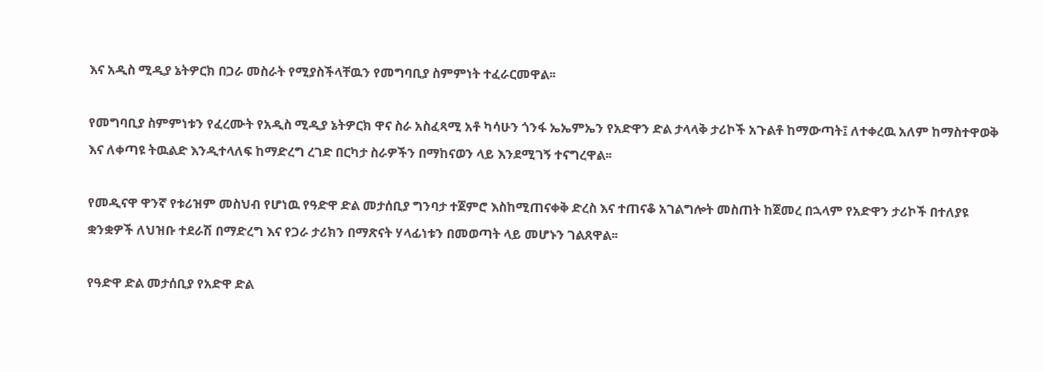እና አዲስ ሚዲያ ኔትዎርክ በጋራ መስራት የሚያስችላቸዉን የመግባቢያ ስምምነት ተፈራርመዋል፡፡

የመግባቢያ ስምምነቱን የፈረሙት የአዲስ ሚዲያ ኔትዎርክ ዋና ስራ አስፈጻሚ አቶ ካሳሁን ጎንፋ ኤኤምኤን የአድዋን ድል ታላላቅ ታሪኮች አጉልቶ ከማውጣት፤ ለተቀረዉ አለም ከማስተዋወቅ እና ለቀጣዩ ትዉልድ እንዲተላለፍ ከማድረግ ረገድ በርካታ ስራዎችን በማከናወን ላይ እንደሚገኝ ተናግረዋል፡፡

የመዲናዋ ዋንኛ የቱሪዝም መስህብ የሆነዉ የዓድዋ ድል መታሰቢያ ግንባታ ተጀምሮ እስከሚጠናቀቅ ድረስ እና ተጠናቆ አገልግሎት መስጠት ከጀመረ በኋላም የአድዋን ታሪኮች በተለያዩ ቋንቋዎች ለህዝቡ ተደራሽ በማድረግ እና የጋራ ታሪክን በማጽናት ሃላፊነቱን በመወጣት ላይ መሆኑን ገልጸዋል፡፡

የዓድዋ ድል መታሰቢያ የአድዋ ድል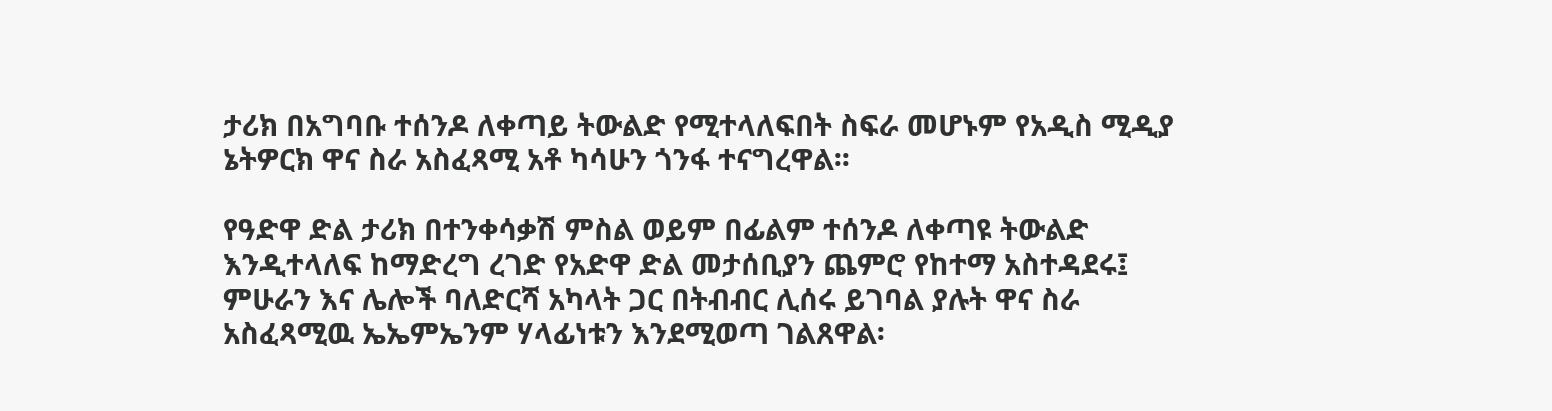ታሪክ በአግባቡ ተሰንዶ ለቀጣይ ትውልድ የሚተላለፍበት ስፍራ መሆኑም የአዲስ ሚዲያ ኔትዎርክ ዋና ስራ አስፈጻሚ አቶ ካሳሁን ጎንፋ ተናግረዋል፡፡

የዓድዋ ድል ታሪክ በተንቀሳቃሽ ምስል ወይም በፊልም ተሰንዶ ለቀጣዩ ትውልድ እንዲተላለፍ ከማድረግ ረገድ የአድዋ ድል መታሰቢያን ጨምሮ የከተማ አስተዳደሩ፤ ምሁራን እና ሌሎች ባለድርሻ አካላት ጋር በትብብር ሊሰሩ ይገባል ያሉት ዋና ስራ አስፈጻሚዉ ኤኤምኤንም ሃላፊነቱን እንደሚወጣ ገልጸዋል፡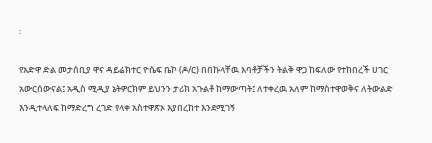፡

የአድዋ ድል መታሰቢያ ዋና ዳይሬክተር ዮሴፍ ቤኮ (ዶ/ር) በበኩላቸዉ አባቶቻችን ትልቅ ዋጋ ከፍለው የተከበረች ሀገር አውርሰውናል፤ አዲስ ሚዲያ ኔትዎርክም ይህንን ታሪክ አጉልቶ ከማውጣት፤ ለተቀረዉ አለም ከማስተዋወቅና ለትውልድ እንዲተላለፍ ከማድረግ ረገድ የላቀ አስተዋጽኦ እያበረከተ እንደሚገኝ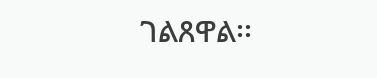ገልጸዋል፡፡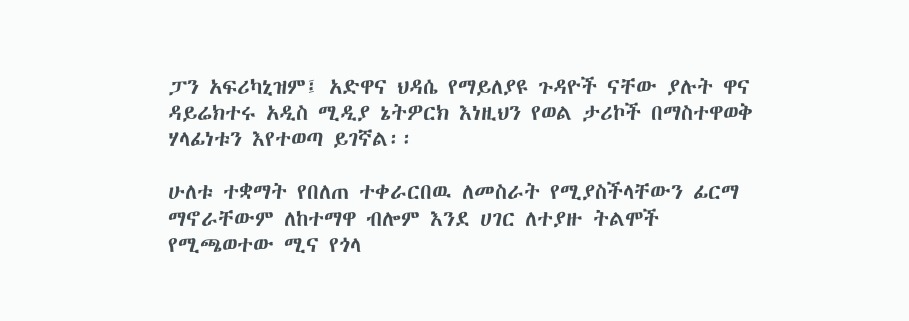ፓን አፍሪካኒዝም፤ አድዋና ህዳሴ የማይለያዩ ጉዳዮች ናቸው ያሉት ዋና ዳይሬክተሩ አዲስ ሚዲያ ኔትዎርክ እነዚህን የወል ታሪኮች በማስተዋወቅ ሃላፊነቱን እየተወጣ ይገኛል፡፡

ሁለቱ ተቋማት የበለጠ ተቀራርበዉ ለመስራት የሚያስችላቸውን ፊርማ ማኖራቸውም ለከተማዋ ብሎም እንደ ሀገር ለተያዙ ትልሞች የሚጫወተው ሚና የጎላ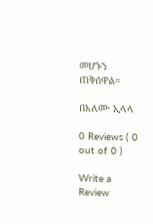መሆኑን ጠቅሰዋል።

በአለሙ ኢላላ

0 Reviews ( 0 out of 0 )

Write a Review